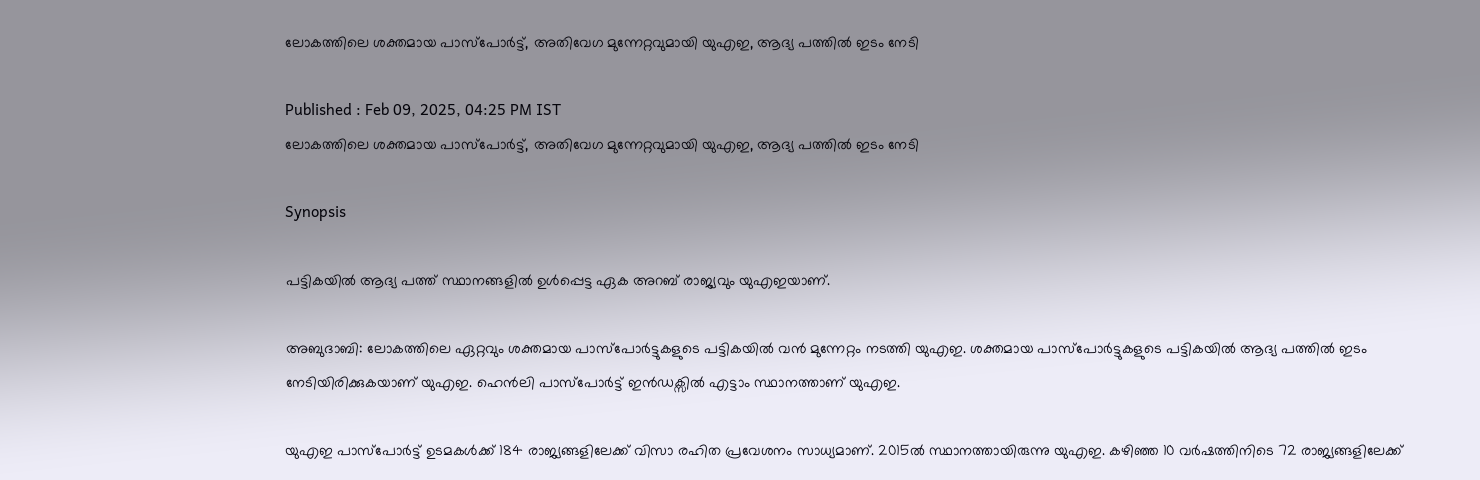ലോകത്തിലെ ശക്തമായ പാസ്പോര്‍ട്ട്, അതിവേഗ മുന്നേറ്റവുമായി യുഎഇ, ആദ്യ പത്തിൽ ഇടം നേടി

Published : Feb 09, 2025, 04:25 PM IST
ലോകത്തിലെ ശക്തമായ പാസ്പോര്‍ട്ട്, അതിവേഗ മുന്നേറ്റവുമായി യുഎഇ, ആദ്യ പത്തിൽ ഇടം നേടി

Synopsis

പട്ടികയിൽ ആദ്യ പത്ത് സ്ഥാനങ്ങളില്‍ ഉൾപ്പെട്ട ഏക അറബ് രാജ്യവും യുഎഇയാണ്.

അബുദാബി: ലോകത്തിലെ ഏറ്റവും ശക്തമായ പാസ്പോര്‍ട്ടുകളുടെ പട്ടികയില്‍ വന്‍ മുന്നേറ്റം നടത്തി യുഎഇ. ശക്തമായ പാസ്പോര്‍ട്ടുകളുടെ പട്ടികയില്‍ ആദ്യ പത്തില്‍ ഇടം നേടിയിരിക്കുകയാണ് യുഎഇ. ഹെന്‍ലി പാസ്പോര്‍ട്ട് ഇന്‍ഡക്സില്‍ എട്ടാം സ്ഥാനത്താണ് യുഎഇ.

യുഎഇ പാസ്പോര്‍ട്ട് ഉടമകൾക്ക് 184 രാജ്യങ്ങളിലേക്ക് വിസാ രഹിത പ്രവേശനം സാധ്യമാണ്. 2015ല്‍ സ്ഥാനത്തായിരുന്നു യുഎഇ. കഴിഞ്ഞ 10 വര്‍ഷത്തിനിടെ 72 രാജ്യങ്ങളിലേക്ക്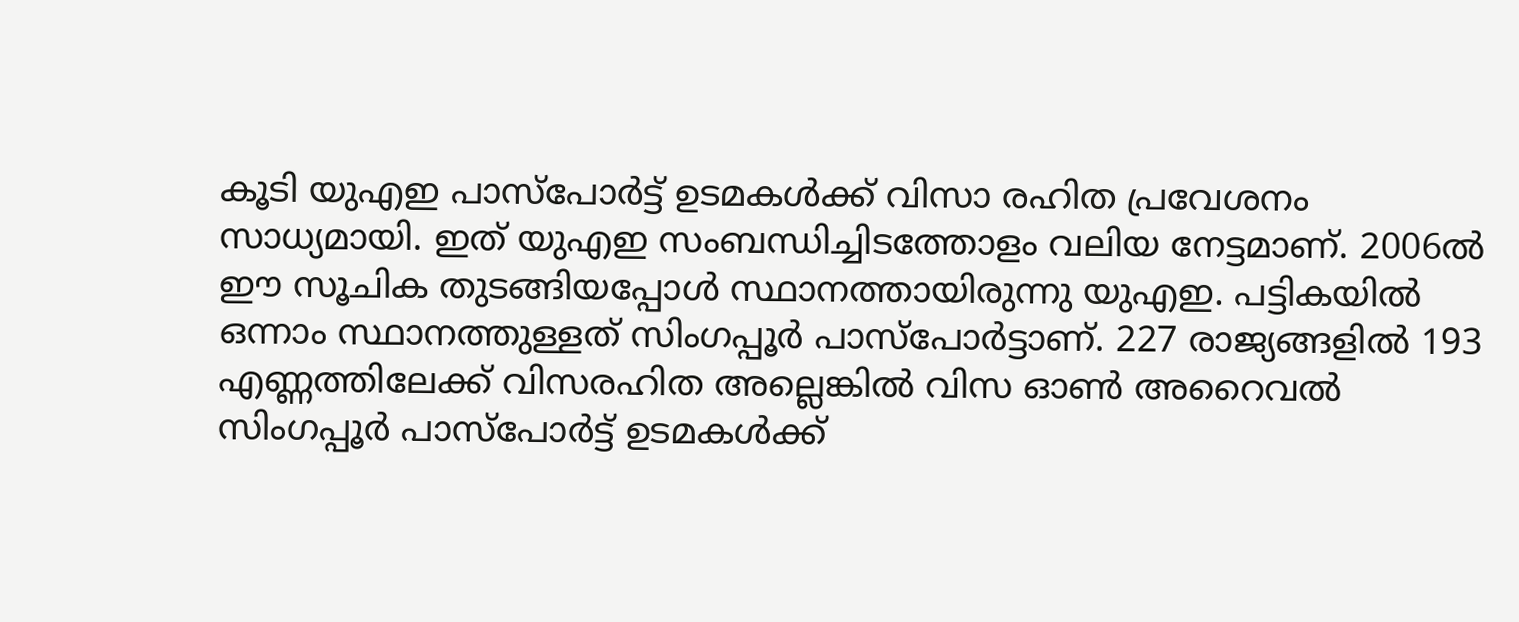കൂടി യുഎഇ പാസ്പോര്‍ട്ട് ഉടമകൾക്ക് വിസാ രഹിത പ്രവേശനം സാധ്യമായി. ഇത് യുഎഇ സംബന്ധിച്ചിടത്തോളം വലിയ നേട്ടമാണ്. 2006ൽ ഈ സൂചിക തുടങ്ങിയപ്പോൾ സ്ഥാനത്തായിരുന്നു യുഎഇ. പട്ടികയിൽ ഒന്നാം സ്ഥാനത്തുള്ളത് സിംഗപ്പൂർ പാസ്പോർട്ടാണ്. 227 രാജ്യങ്ങളിൽ 193 എണ്ണത്തിലേക്ക് വിസരഹിത അല്ലെങ്കിൽ വിസ ഓൺ അറൈവൽ സിംഗപ്പൂര്‍ പാസ്പോര്‍ട്ട് ഉടമകൾക്ക്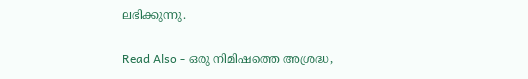ലഭിക്കുന്നു.

Read Also - ഒരു നിമിഷത്തെ അശ്രദ്ധ,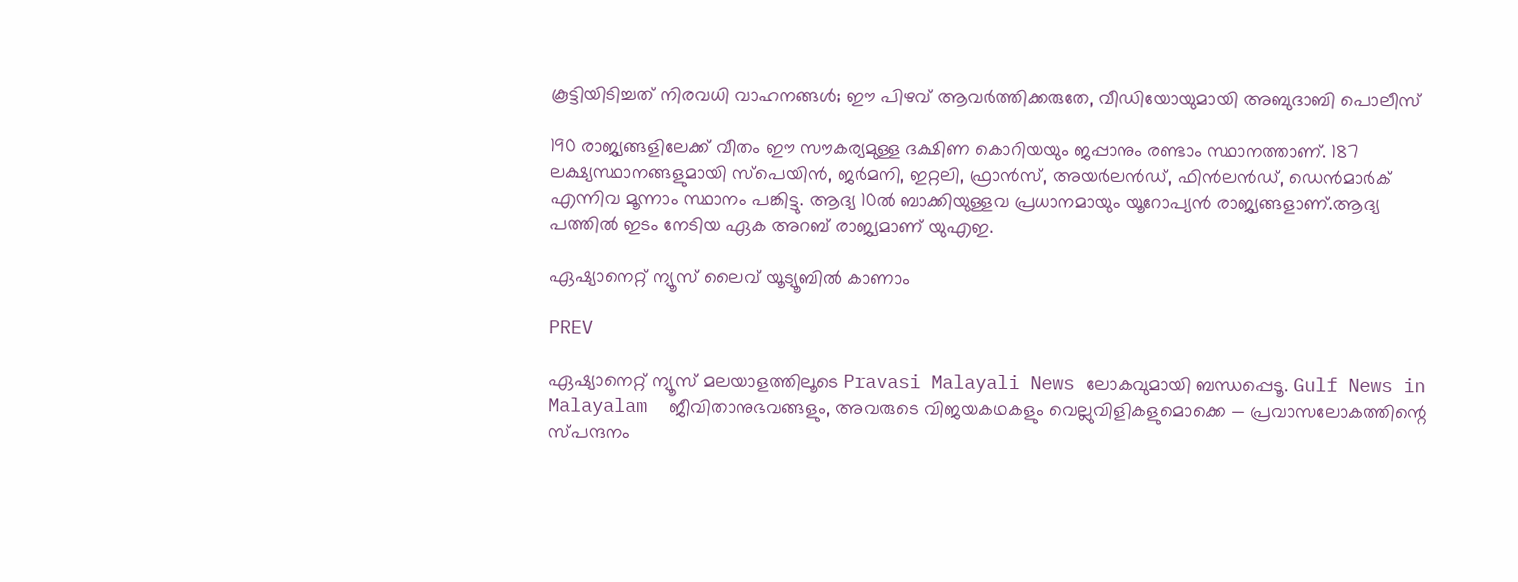കൂട്ടിയിടിച്ചത് നിരവധി വാഹനങ്ങൾ; ഈ പിഴവ് ആവർത്തിക്കരുതേ, വീഡിയോയുമായി അബുദാബി പൊലീസ്

190 രാജ്യങ്ങളിലേക്ക് വീതം ഈ സൗകര്യമുള്ള ദക്ഷിണ കൊറിയയും ജപ്പാനും രണ്ടാം സ്ഥാനത്താണ്. 187 ലക്ഷ്യസ്ഥാനങ്ങളുമായി സ്പെയിൻ, ജർമനി, ഇറ്റലി, ഫ്രാൻസ്, അയർലൻഡ്, ഫിൻലൻഡ്, ഡെൻമാർക് എന്നിവ മൂന്നാം സ്ഥാനം പങ്കിട്ടു. ആദ്യ 10ൽ ബാക്കിയുള്ളവ പ്രധാനമായും യൂറോപ്യൻ രാജ്യങ്ങളാണ്.ആദ്യ പത്തിൽ ഇടം നേടിയ ഏക അറബ് രാജ്യമാണ് യുഎഇ.

ഏഷ്യാനെറ്റ് ന്യൂസ് ലൈവ് യൂട്യൂബിൽ കാണാം

PREV

ഏഷ്യാനെറ്റ് ന്യൂസ് മലയാളത്തിലൂടെ Pravasi Malayali News ലോകവുമായി ബന്ധപ്പെടൂ. Gulf News in Malayalam  ജീവിതാനുഭവങ്ങളും, അവരുടെ വിജയകഥകളും വെല്ലുവിളികളുമൊക്കെ — പ്രവാസലോകത്തിന്റെ സ്പന്ദനം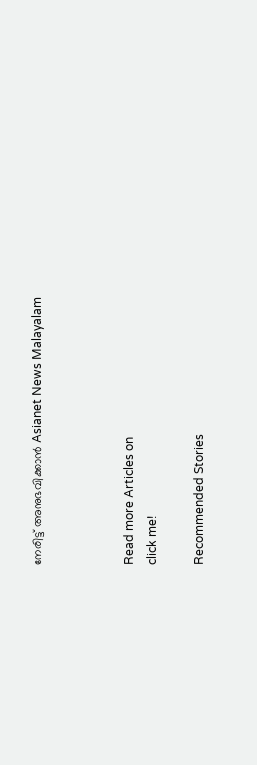നേരിട്ട് അനുഭവിക്കാൻ Asianet News Malayalam



Read more Articles on
click me!

Recommended Stories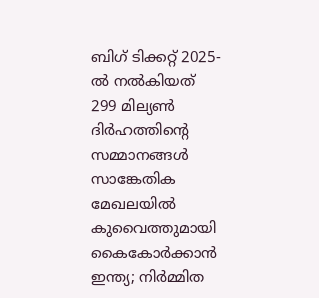ബിഗ് ടിക്കറ്റ് 2025-ൽ നൽകിയത് 299 മില്യൺ ദിർഹത്തിന്റെ സമ്മാനങ്ങൾ
സാങ്കേതിക മേഖലയിൽ കുവൈത്തുമായി കൈകോർക്കാൻ ഇന്ത്യ; നിർമ്മിത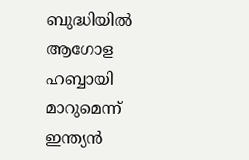ബുദ്ധിയിൽ ആഗോള ഹബ്ബായി മാറുമെന്ന് ഇന്ത്യൻ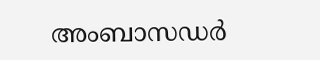അംബാസഡർ